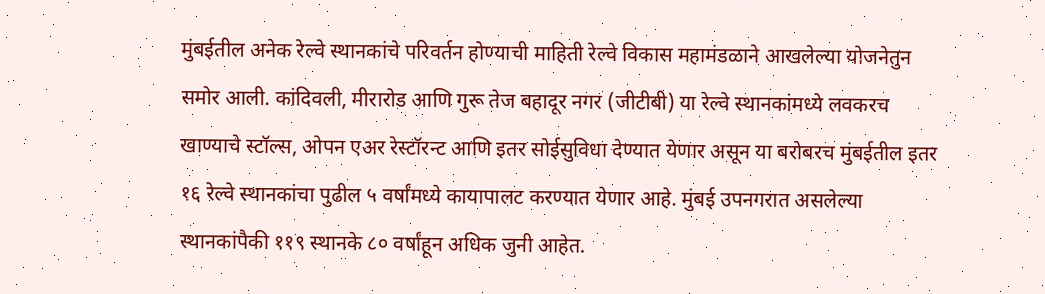मुंबईतील अनेक रेल्वे स्थानकांचे परिवर्तन होण्याची माहिती रेल्वे विकास महामंडळाने आखलेल्या योजनेतुन समोर आली. कांदिवली, मीरारोड आणि गुरू तेज बहादूर नगर (जीटीबी) या रेल्वे स्थानकांमध्ये लवकरच खाण्याचे स्टॉल्स, ओपन एअर रेस्टॉरन्ट आणि इतर सोईसुविधा देण्यात येणार असून या बरोबरच मुंबईतील इतर १६ रेल्वे स्थानकांचा पुढील ५ वर्षांमध्ये कायापालट करण्यात येणार आहे. मुंबई उपनगरात असलेल्या स्थानकांपैकी ११९ स्थानके ८० वर्षांहून अधिक जुनी आहेत.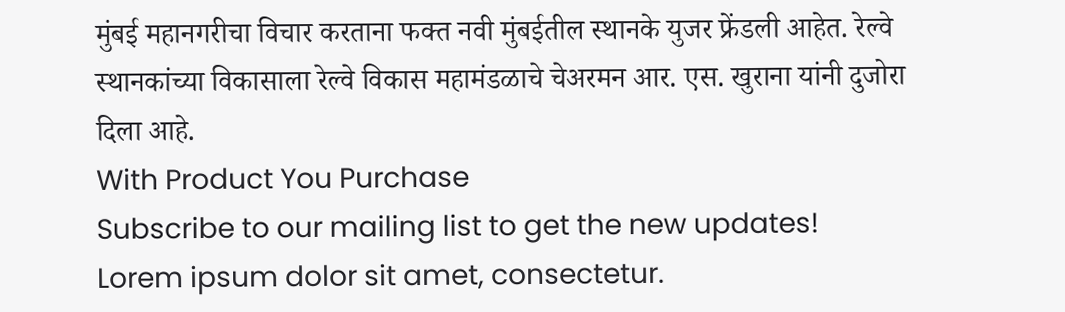मुंबई महानगरीचा विचार करताना फक्त नवी मुंबईतील स्थानके युजर फ्रेंडली आहेत. रेल्वे स्थानकांच्या विकासाला रेल्वे विकास महामंडळाचे चेअरमन आर. एस. खुराना यांनी दुजोरा दिला आहे.
With Product You Purchase
Subscribe to our mailing list to get the new updates!
Lorem ipsum dolor sit amet, consectetur.